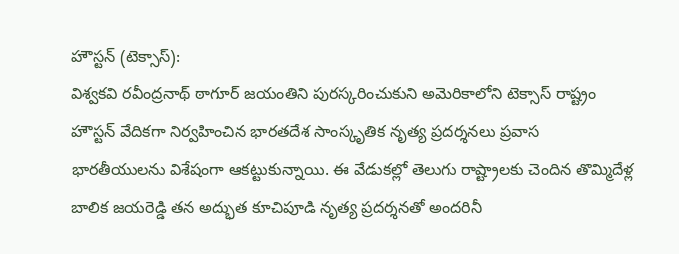హౌస్టన్ (టెక్సాస్):
విశ్వకవి రవీంద్రనాథ్ ఠాగూర్ జయంతిని పురస్కరించుకుని అమెరికాలోని టెక్సాస్ రాష్ట్రం హౌస్టన్ వేదికగా నిర్వహించిన భారతదేశ సాంస్కృతిక నృత్య ప్రదర్శనలు ప్రవాస భారతీయులను విశేషంగా ఆకట్టుకున్నాయి. ఈ వేడుకల్లో తెలుగు రాష్ట్రాలకు చెందిన తొమ్మిదేళ్ల బాలిక జయరెడ్డి తన అద్భుత కూచిపూడి నృత్య ప్రదర్శనతో అందరినీ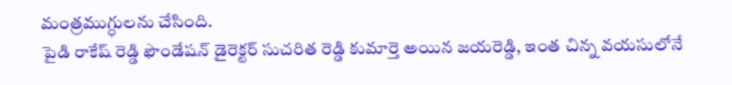మంత్రముగ్ధులను చేసింది.
పైడి రాకేష్ రెడ్డి ఫౌండేషన్ డైరెక్టర్ సుచరిత రెడ్డి కుమార్తె అయిన జయరెడ్డి, ఇంత చిన్న వయసులోనే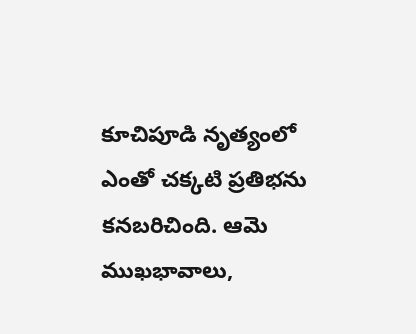కూచిపూడి నృత్యంలో ఎంతో చక్కటి ప్రతిభను కనబరిచింది. ఆమె ముఖభావాలు,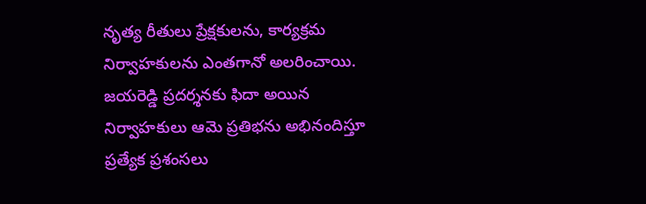నృత్య రీతులు ప్రేక్షకులను, కార్యక్రమ నిర్వాహకులను ఎంతగానో అలరించాయి. జయరెడ్డి ప్రదర్శనకు ఫిదా అయిన నిర్వాహకులు ఆమె ప్రతిభను అభినందిస్తూ ప్రత్యేక ప్రశంసలు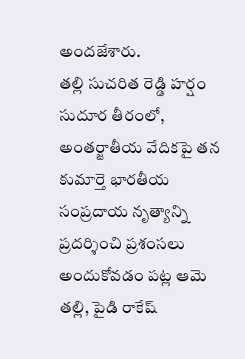అందజేశారు.
తల్లి సుచరిత రెడ్డి హర్షం
సుదూర తీరంలో, అంతర్జాతీయ వేదికపై తన కుమార్తె భారతీయ సంప్రదాయ నృత్యాన్ని ప్రదర్శించి ప్రశంసలు అందుకోవడం పట్ల ఆమె తల్లి, పైడి రాకేష్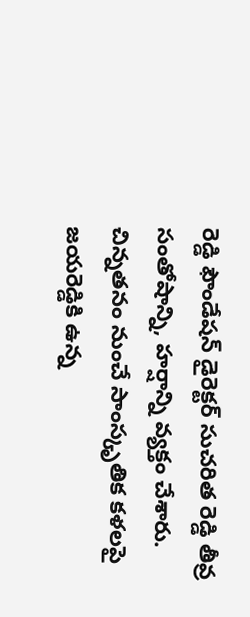రెడ్డి ఫౌండేషన్ డైరెక్టర్ సుచరిత రెడ్డి తీవ్ర సంతోషాన్ని, హర్షాన్ని వ్యక్తం చేశారు. చిన్నతనం నుంచే సాంస్కృతిక కళలపై జయరెడ్డికి ఉన్న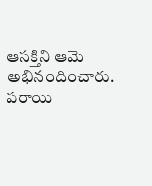ఆసక్తిని ఆమె అభినందించారు. పరాయి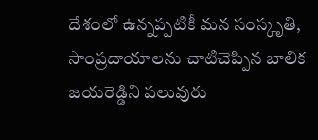దేశంలో ఉన్నప్పటికీ మన సంస్కృతి, సాంప్రదాయాలను చాటిచెప్పిన బాలిక జయరెడ్డిని పలువురు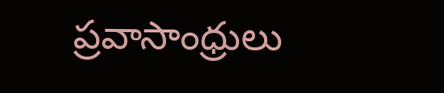ప్రవాసాంధ్రులు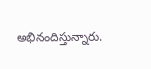అభినందిస్తున్నారు.